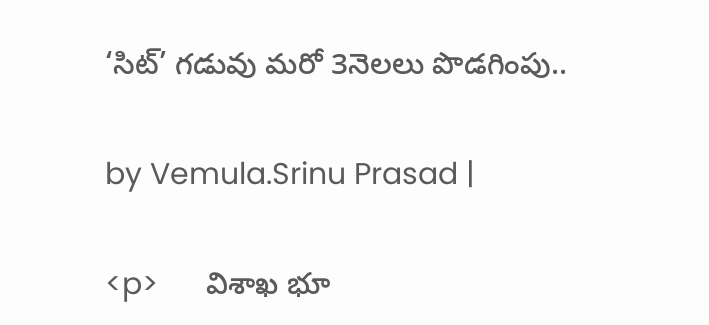‘సిట్’ గడువు మరో 3నెలలు పొడగింపు..

by Vemula.Srinu Prasad |

<p>      విశాఖ భూ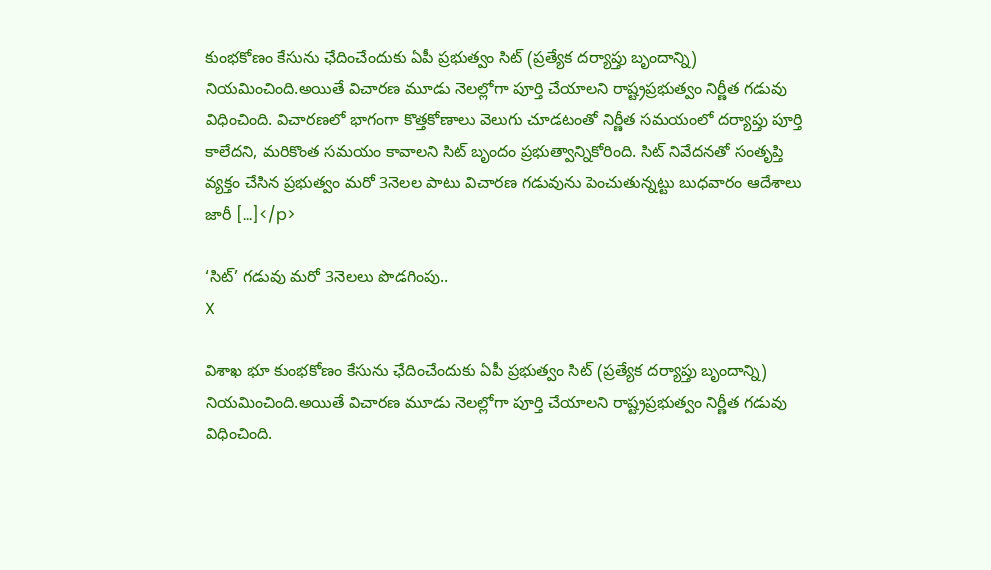కుంభకోణం కేసును ఛేదించేందుకు ఏపీ ప్రభుత్వం సిట్‌ (ప్రత్యేక దర్యాప్తు బృందాన్ని) నియమించింది.అయితే విచారణ మూడు నెలల్లోగా పూర్తి చేయాలని రాష్ట్రప్రభుత్వం నిర్ణీత గడువు విధించింది. విచారణలో భాగంగా కొత్తకోణాలు వెలుగు చూడటంతో నిర్ణీత సమయంలో దర్యాప్తు పూర్తి కాలేదని, మరికొంత సమయం కావాలని సిట్ బృందం ప్రభుత్వాన్నికోరింది. సిట్ నివేదన‌తో సంతృప్తి వ్యక్తం చేసిన ప్రభుత్వం మరో 3నెలల పాటు విచారణ గడువును పెంచుతున్నట్టు బుధవారం ఆదేశాలు జారీ […]</p>

‘సిట్’ గడువు మరో 3నెలలు పొడగింపు..
X

విశాఖ భూ కుంభకోణం కేసును ఛేదించేందుకు ఏపీ ప్రభుత్వం సిట్‌ (ప్రత్యేక దర్యాప్తు బృందాన్ని) నియమించింది.అయితే విచారణ మూడు నెలల్లోగా పూర్తి చేయాలని రాష్ట్రప్రభుత్వం నిర్ణీత గడువు విధించింది.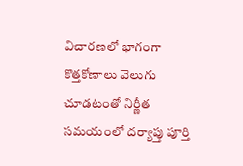విచారణలో భాగంగా కొత్తకోణాలు వెలుగు చూడటంతో నిర్ణీత సమయంలో దర్యాప్తు పూర్తి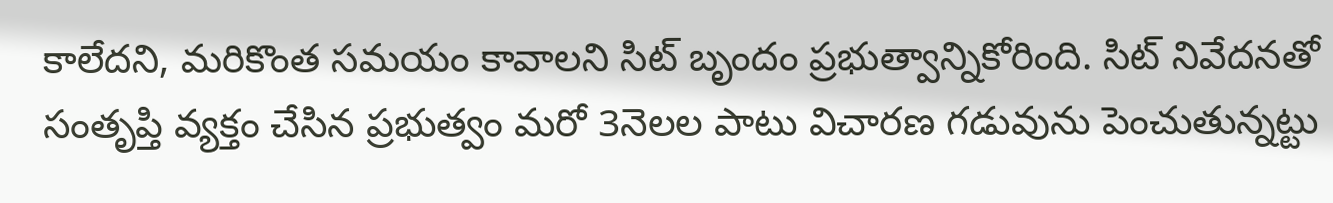కాలేదని, మరికొంత సమయం కావాలని సిట్ బృందం ప్రభుత్వాన్నికోరింది. సిట్ నివేదన‌తో సంతృప్తి వ్యక్తం చేసిన ప్రభుత్వం మరో 3నెలల పాటు విచారణ గడువును పెంచుతున్నట్టు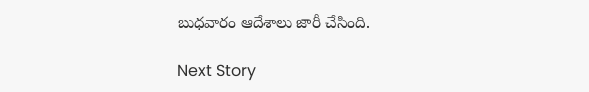బుధవారం ఆదేశాలు జారీ చేసింది.

Next Story